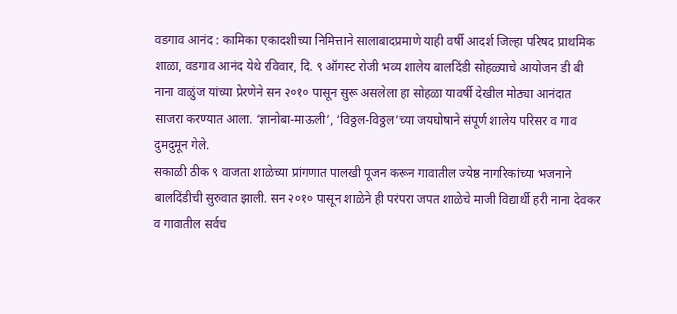वडगाव आनंद : कामिका एकादशीच्या निमित्ताने सालाबादप्रमाणे याही वर्षी आदर्श जिल्हा परिषद प्राथमिक शाळा, वडगाव आनंद येथे रविवार, दि. ९ ऑगस्ट रोजी भव्य शालेय बालदिंडी सोहळ्याचे आयोजन डी बी नाना वाळुंज यांच्या प्रेरणेने सन २०१० पासून सुरू असलेला हा सोहळा यावर्षी देखील मोठ्या आनंदात साजरा करण्यात आला. ‘ज्ञानोबा-माऊली’, ‘विठ्ठल-विठ्ठल’च्या जयघोषाने संपूर्ण शालेय परिसर व गाव दुमदुमून गेले.
सकाळी ठीक ९ वाजता शाळेच्या प्रांगणात पालखी पूजन करून गावातील ज्येष्ठ नागरिकांच्या भजनाने बालदिंडीची सुरुवात झाली. सन २०१० पासून शाळेने ही परंपरा जपत शाळेचे माजी विद्यार्थी हरी नाना देवकर व गावातील सर्वच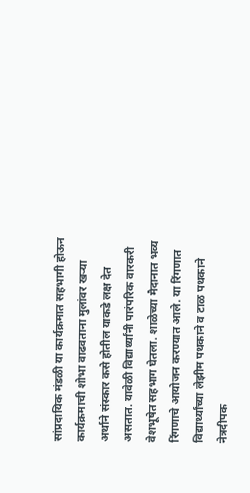सांप्रदायिक मंडळी या कार्यक्रमात सहभागी होऊन कार्यक्रमाची शोभा वाढवताना मुलांवर खऱ्या अर्थाने संस्कार कसे होतील याकडे लक्ष देत असतात. यावेळी विद्यार्थ्यांनी पारंपरिक वारकरी वेशभूषेत सहभाग घेतला. शाळेच्या मैदानात भव्य रिंगणाचे आयोजन करण्यात आले. या रिंगणात विद्यार्थ्यांच्या लेझीम पथकाने व टाळ पथकाने नेत्रदीपक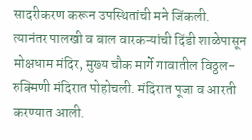सादरीकरण करून उपस्थितांची मने जिंकली.
त्यानंतर पालखी व बाल वारकऱ्यांची दिंडी शाळेपासून मोक्षधाम मंदिर, मुख्य चौक मार्गे गावातील विठ्ठल-रुक्मिणी मंदिरात पोहोचली. मंदिरात पूजा व आरती करण्यात आली.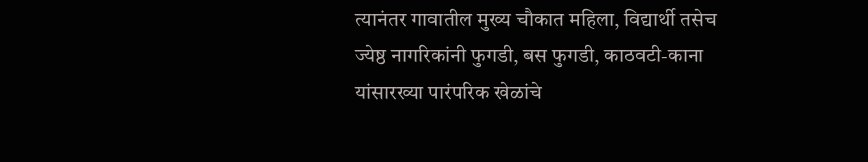त्यानंतर गावातील मुख्य चौकात महिला, विद्यार्थी तसेच ज्येष्ठ नागरिकांनी फुगडी, बस फुगडी, काठवटी-काना यांसारख्या पारंपरिक खेळांचे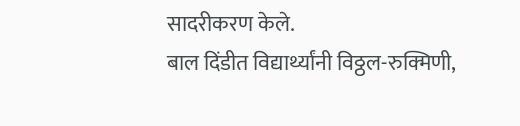सादरीकरण केले.
बाल दिंडीत विद्यार्थ्यांनी विठ्ठल-रुक्मिणी,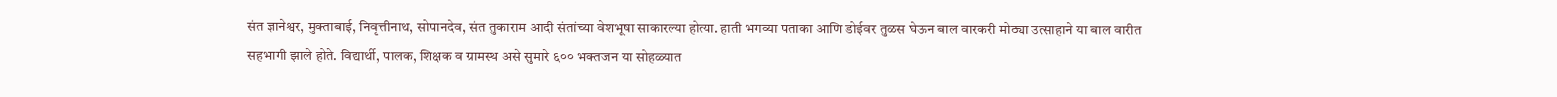संत ज्ञानेश्वर, मुक्ताबाई, निवृत्तीनाथ, सोपानदेव, संत तुकाराम आदी संतांच्या वेशभूषा साकारल्या होत्या. हाती भगव्या पताका आणि डोईवर तुळस घेऊन बाल वारकरी मोठ्या उत्साहाने या बाल वारीत सहभागी झाले होते. विद्यार्थी, पालक, शिक्षक व ग्रामस्थ असे सुमारे ६०० भक्तजन या सोहळ्यात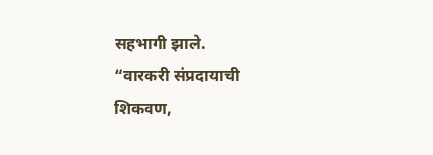सहभागी झाले.
“वारकरी संप्रदायाची शिकवण,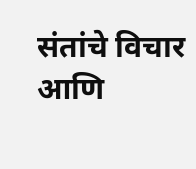संतांचे विचार आणि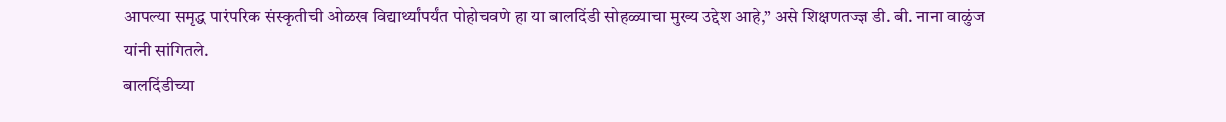आपल्या समृद्ध पारंपरिक संस्कृतीची ओळख विद्यार्थ्यांपर्यंत पोहोचवणे हा या बालदिंडी सोहळ्याचा मुख्य उद्देश आहे,” असे शिक्षणतज्ज्ञ डी. बी. नाना वाळुंज यांनी सांगितले.
बालदिंडीच्या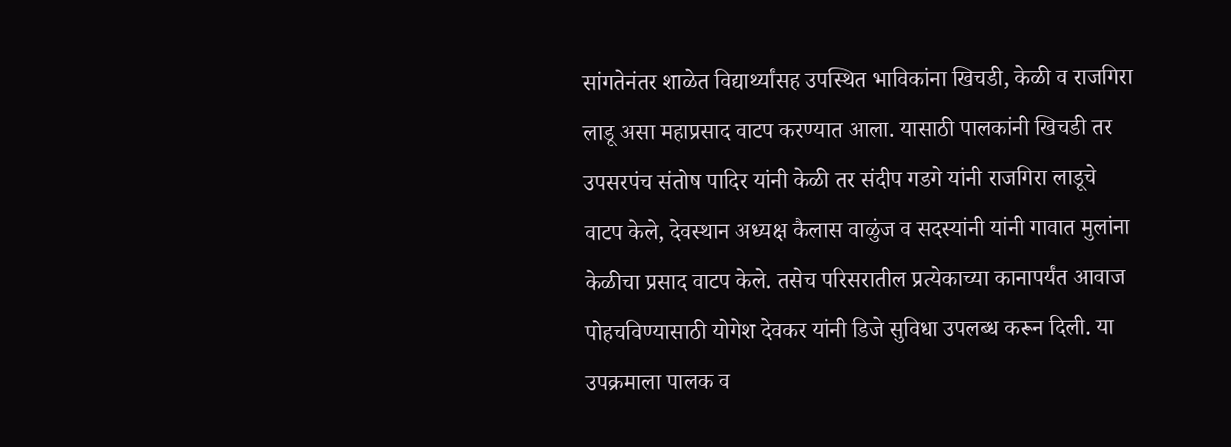सांगतेनंतर शाळेत विद्यार्थ्यांसह उपस्थित भाविकांना खिचडी, केळी व राजगिरा लाडू असा महाप्रसाद वाटप करण्यात आला. यासाठी पालकांनी खिचडी तर उपसरपंच संतोष पादिर यांनी केळी तर संदीप गडगे यांनी राजगिरा लाडूचे वाटप केले, देवस्थान अध्यक्ष कैलास वाळुंज व सदस्यांनी यांनी गावात मुलांना केळीचा प्रसाद वाटप केले. तसेच परिसरातील प्रत्येकाच्या कानापर्यंत आवाज पोहचविण्यासाठी योगेश देवकर यांनी डिजे सुविधा उपलब्ध करून दिली. या उपक्रमाला पालक व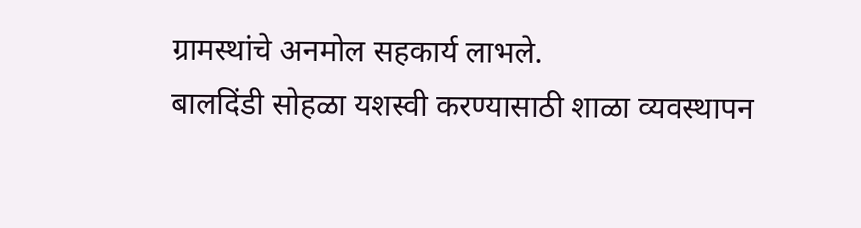ग्रामस्थांचे अनमोल सहकार्य लाभले.
बालदिंडी सोहळा यशस्वी करण्यासाठी शाळा व्यवस्थापन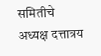समितीचे अध्यक्ष दत्तात्रय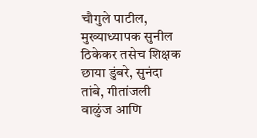चौगुले पाटील, मुख्याध्यापक सुनील ठिकेकर तसेच शिक्षक छाया डुंबरे, सुनंदा तांबे, गीतांजली वाळुंज आणि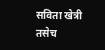सविता खेत्री तसेच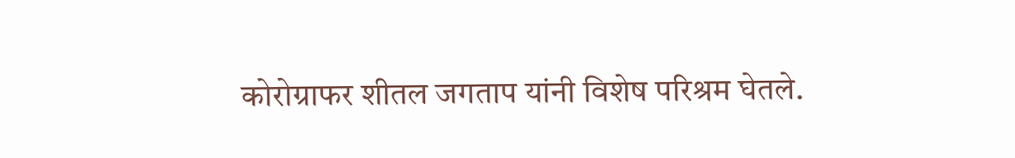कोरोग्राफर शीतल जगताप यांनी विशेष परिश्रम घेतले.